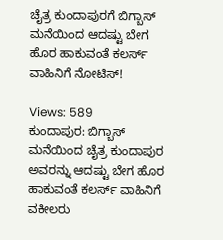ಚೈತ್ರ ಕುಂದಾಪುರಗೆ ಬಿಗ್ಬಾಸ್ ಮನೆಯಿಂದ ಆದಷ್ಟು ಬೇಗ ಹೊರ ಹಾಕುವಂತೆ ಕಲರ್ಸ್ ವಾಹಿನಿಗೆ ನೋಟಿಸ್!

Views: 589
ಕುಂದಾಪುರ: ಬಿಗ್ಬಾಸ್ ಮನೆಯಿಂದ ಚೈತ್ರ ಕುಂದಾಪುರ ಅವರನ್ನು ಆದಷ್ಟು ಬೇಗ ಹೊರ ಹಾಕುವಂತೆ ಕಲರ್ಸ್ ವಾಹಿನಿಗೆ ವಕೀಲರು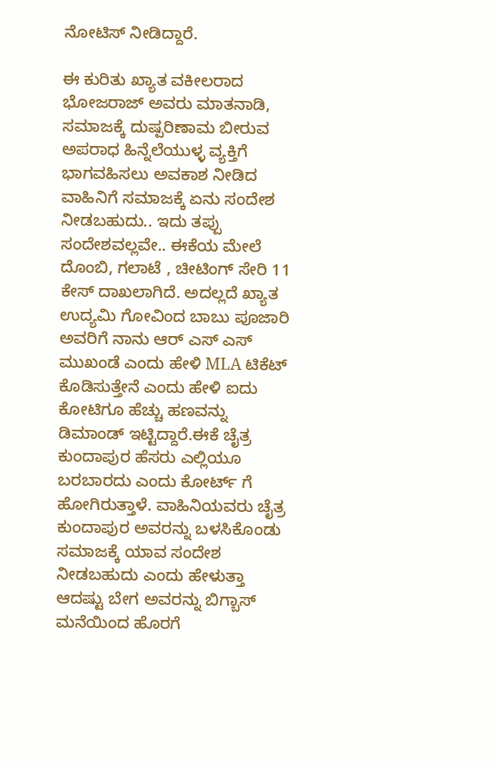ನೋಟಿಸ್ ನೀಡಿದ್ದಾರೆ.

ಈ ಕುರಿತು ಖ್ಯಾತ ವಕೀಲರಾದ ಭೋಜರಾಜ್ ಅವರು ಮಾತನಾಡಿ, ಸಮಾಜಕ್ಕೆ ದುಷ್ಪರಿಣಾಮ ಬೀರುವ ಅಪರಾಧ ಹಿನ್ನೆಲೆಯುಳ್ಳ ವ್ಯಕ್ತಿಗೆ ಭಾಗವಹಿಸಲು ಅವಕಾಶ ನೀಡಿದ ವಾಹಿನಿಗೆ ಸಮಾಜಕ್ಕೆ ಏನು ಸಂದೇಶ ನೀಡಬಹುದು.. ಇದು ತಪ್ಪು ಸಂದೇಶವಲ್ಲವೇ.. ಈಕೆಯ ಮೇಲೆ ದೊಂಬಿ, ಗಲಾಟೆ , ಚೀಟಿಂಗ್ ಸೇರಿ 11 ಕೇಸ್ ದಾಖಲಾಗಿದೆ. ಅದಲ್ಲದೆ ಖ್ಯಾತ ಉದ್ಯಮಿ ಗೋವಿಂದ ಬಾಬು ಪೂಜಾರಿ ಅವರಿಗೆ ನಾನು ಆರ್ ಎಸ್ ಎಸ್ ಮುಖಂಡೆ ಎಂದು ಹೇಳಿ MLA ಟಿಕೆಟ್ ಕೊಡಿಸುತ್ತೇನೆ ಎಂದು ಹೇಳಿ ಐದು ಕೋಟಿಗೂ ಹೆಚ್ಚು ಹಣವನ್ನು ಡಿಮಾಂಡ್ ಇಟ್ಟಿದ್ದಾರೆ.ಈಕೆ ಚೈತ್ರ ಕುಂದಾಪುರ ಹೆಸರು ಎಲ್ಲಿಯೂ ಬರಬಾರದು ಎಂದು ಕೋರ್ಟ್ ಗೆ ಹೋಗಿರುತ್ತಾಳೆ. ವಾಹಿನಿಯವರು ಚೈತ್ರ ಕುಂದಾಪುರ ಅವರನ್ನು ಬಳಸಿಕೊಂಡು ಸಮಾಜಕ್ಕೆ ಯಾವ ಸಂದೇಶ ನೀಡಬಹುದು ಎಂದು ಹೇಳುತ್ತಾ ಆದಷ್ಟು ಬೇಗ ಅವರನ್ನು ಬಿಗ್ಬಾಸ್ ಮನೆಯಿಂದ ಹೊರಗೆ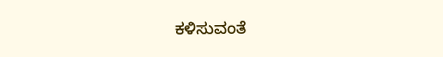ಕಳಿಸುವಂತೆ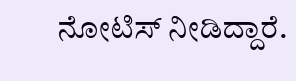ನೋಟಿಸ್ ನೀಡಿದ್ದಾರೆ.